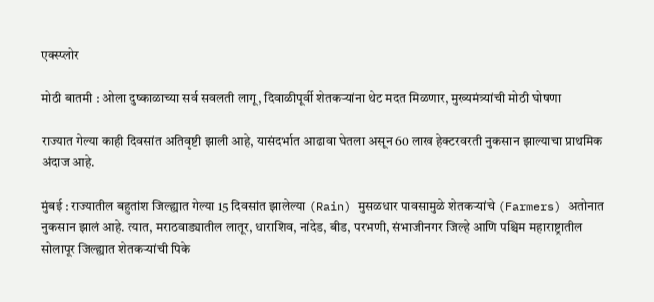एक्स्प्लोर

मोठी बातमी : ओला दुष्काळाच्या सर्व सवलती लागू, दिवाळीपूर्वी शेतकऱ्यांना थेट मदत मिळणार, मुख्यमंत्र्यांची मोठी घोषणा

राज्यात गेल्या काही दिवसांत अतिवृष्टी झाली आहे, यासंदर्भात आढावा घेतला असून 60 लाख हेक्टरवरती नुकसान झाल्याचा प्राथमिक अंदाज आहे.

मुंबई : राज्यातील बहुतांश जिल्ह्यात गेल्या 15 दिवसांत झालेल्या (Rain) मुसळधार पावसामुळे शेतकऱ्यांचे (Farmers) अतोनात नुकसान झालं आहे. त्यात, मराठवाड्यातील लातूर, धाराशिव, नांदेड, बीड, परभणी, संभाजीनगर जिल्हे आणि पश्चिम महाराष्ट्रातील सोलापूर जिल्ह्यात शेतकऱ्यांची पिके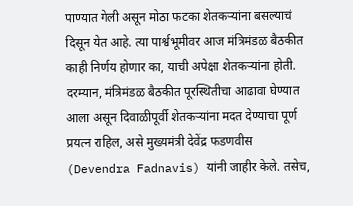पाण्यात गेली असून मोठा फटका शेतकऱ्यांना बसल्याचं दिसून येत आहे. त्या पार्श्वभूमीवर आज मंत्रिमंडळ बैठकीत काही निर्णय होणार का, याची अपेक्षा शेतकऱ्यांना होती. दरम्यान, मंत्रिमंडळ बैठकीत पूरस्थितीचा आढावा घेण्यात आला असून दिवाळीपूर्वी शेतकऱ्यांना मदत देण्याचा पूर्ण प्रयत्न राहिल, असे मुख्यमंत्री देवेंद्र फडणवीस (Devendra Fadnavis) यांनी जाहीर केले. तसेच,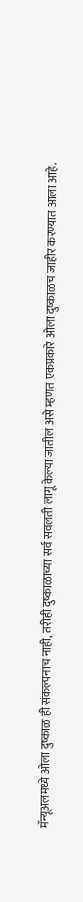मॅन्यूअलमध्ये ओला दुष्काळ ही संकल्पनाच नाही, तरीही दुष्काळाच्या सर्व सवलती लागू केल्या जातील असे म्हणत एकप्रकारे ओला दुष्काळच जाहीर करण्यात आला आहे.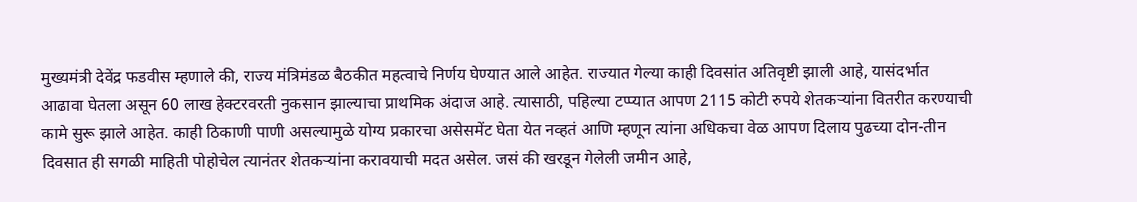मुख्यमंत्री देवेंद्र फडवीस म्हणाले की, राज्य मंत्रिमंडळ बैठकीत महत्वाचे निर्णय घेण्यात आले आहेत. राज्यात गेल्या काही दिवसांत अतिवृष्टी झाली आहे, यासंदर्भात आढावा घेतला असून 60 लाख हेक्टरवरती नुकसान झाल्याचा प्राथमिक अंदाज आहे. त्यासाठी, पहिल्या टप्प्यात आपण 2115 कोटी रुपये शेतकऱ्यांना वितरीत करण्याची कामे सुरू झाले आहेत. काही ठिकाणी पाणी असल्यामुळे योग्य प्रकारचा असेसमेंट घेता येत नव्हतं आणि म्हणून त्यांना अधिकचा वेळ आपण दिलाय पुढच्या दोन-तीन दिवसात ही सगळी माहिती पोहोचेल त्यानंतर शेतकऱ्यांना करावयाची मदत असेल. जसं की खरडून गेलेली जमीन आहे,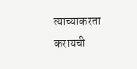त्याच्याकरता करायची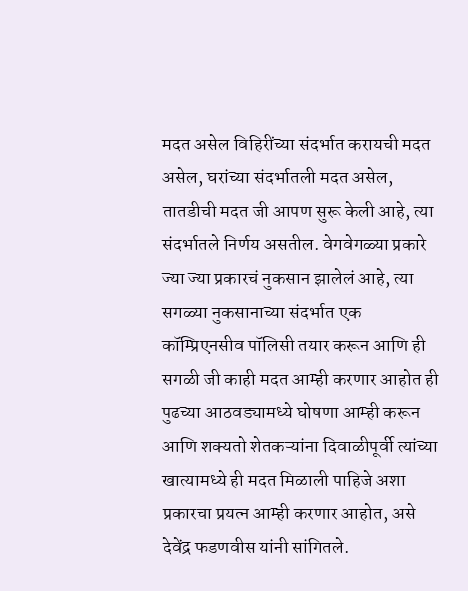मदत असेल विहिरींच्या संदर्भात करायची मदत असेल, घरांच्या संदर्भातली मदत असेल, तातडीची मदत जी आपण सुरू केली आहे, त्या संदर्भातले निर्णय असतील. वेगवेगळ्या प्रकारे ज्या ज्या प्रकारचं नुकसान झालेलं आहे, त्या सगळ्या नुकसानाच्या संदर्भात एक कॉम्प्रिएनसीव पॉलिसी तयार करून आणि ही सगळी जी काही मदत आम्ही करणार आहोत ही पुढच्या आठवड्यामध्ये घोषणा आम्ही करून आणि शक्यतो शेतकऱ्यांना दिवाळीपूर्वी त्यांच्या खात्यामध्ये ही मदत मिळाली पाहिजे अशा प्रकारचा प्रयत्न आम्ही करणार आहोत, असे देवेंद्र फडणवीस यांनी सांगितले.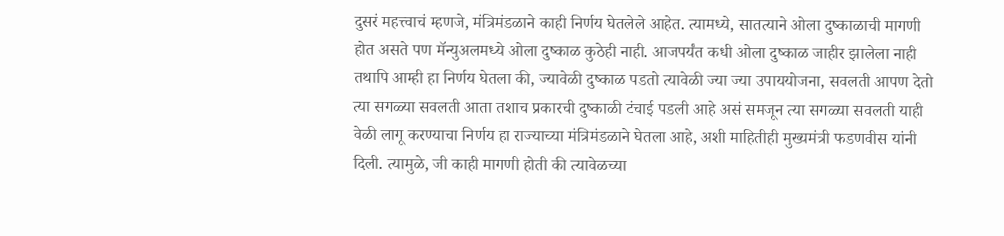दुसरं महत्त्वाचं म्हणजे, मंत्रिमंडळाने काही निर्णय घेतलेले आहेत. त्यामध्ये, सातत्याने ओला दुष्काळाची मागणी होत असते पण मॅन्युअलमध्ये ओला दुष्काळ कुठेही नाही. आजपर्यंत कधी ओला दुष्काळ जाहीर झालेला नाही तथापि आम्ही हा निर्णय घेतला की, ज्यावेळी दुष्काळ पडतो त्यावेळी ज्या ज्या उपाययोजना, सवलती आपण देतो त्या सगळ्या सवलती आता तशाच प्रकारची दुष्काळी टंचाई पडली आहे असं समजून त्या सगळ्या सवलती याही वेळी लागू करण्याचा निर्णय हा राज्याच्या मंत्रिमंडळाने घेतला आहे, अशी माहितीही मुख्यमंत्री फडणवीस यांनी दिली. त्यामुळे, जी काही मागणी होती की त्यावेळच्या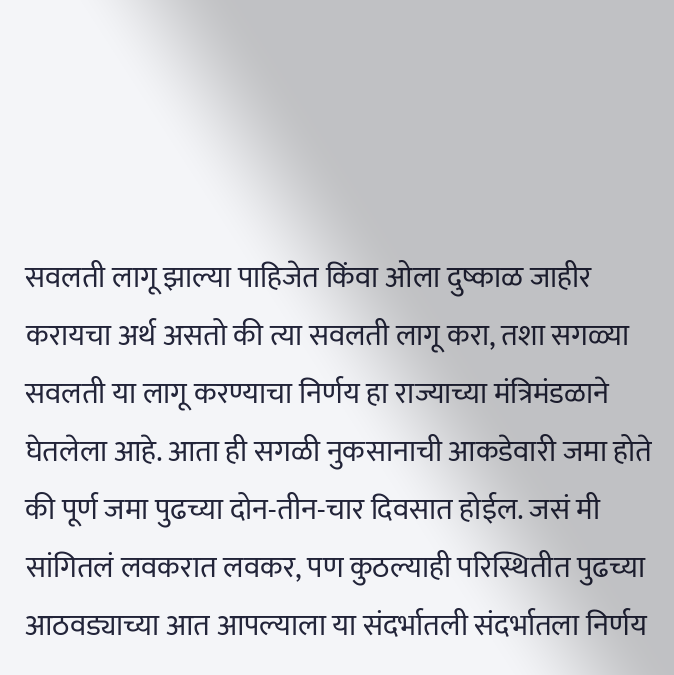सवलती लागू झाल्या पाहिजेत किंवा ओला दुष्काळ जाहीर करायचा अर्थ असतो की त्या सवलती लागू करा, तशा सगळ्या सवलती या लागू करण्याचा निर्णय हा राज्याच्या मंत्रिमंडळाने घेतलेला आहे. आता ही सगळी नुकसानाची आकडेवारी जमा होते की पूर्ण जमा पुढच्या दोन-तीन-चार दिवसात होईल. जसं मी सांगितलं लवकरात लवकर, पण कुठल्याही परिस्थितीत पुढच्या आठवड्याच्या आत आपल्याला या संदर्भातली संदर्भातला निर्णय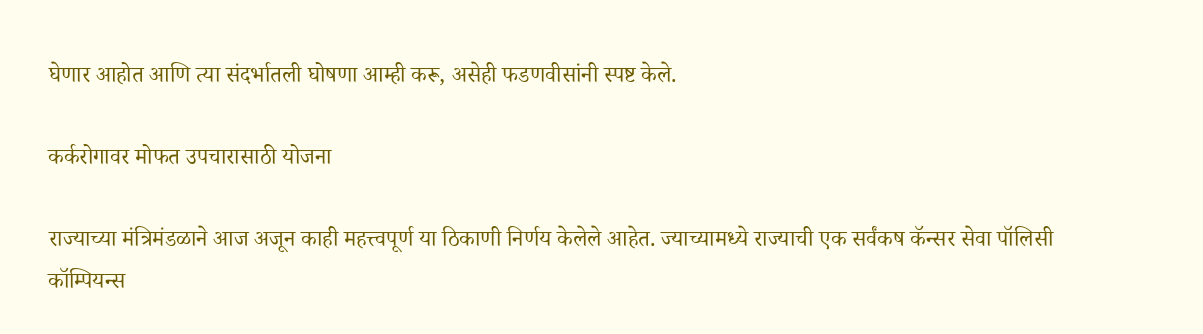घेणार आहोत आणि त्या संदर्भातली घोषणा आम्ही करू, असेही फडणवीसांनी स्पष्ट केले.

कर्करोगावर मोफत उपचारासाठी योजना

राज्याच्या मंत्रिमंडळाने आज अजून काही महत्त्वपूर्ण या ठिकाणी निर्णय केलेले आहेत. ज्याच्यामध्ये राज्याची एक सर्वंकष कॅन्सर सेवा पॉलिसी कॉम्पियन्स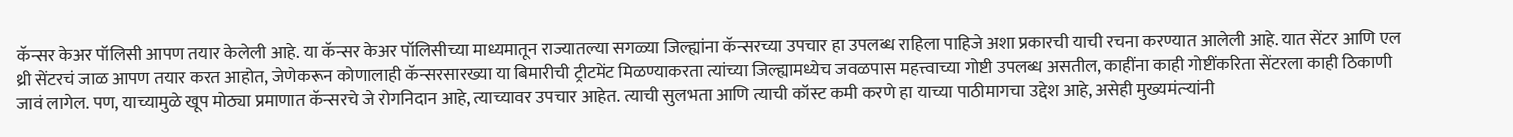कॅन्सर केअर पॉलिसी आपण तयार केलेली आहे. या कॅन्सर केअर पॉलिसीच्या माध्यमातून राज्यातल्या सगळ्या जिल्ह्यांना कॅन्सरच्या उपचार हा उपलब्ध राहिला पाहिजे अशा प्रकारची याची रचना करण्यात आलेली आहे. यात सेंटर आणि एल थ्री सेंटरचं जाळ आपण तयार करत आहोत, जेणेकरून कोणालाही कॅन्सरसारख्या या बिमारीची ट्रीटमेंट मिळण्याकरता त्यांच्या जिल्ह्यामध्येच जवळपास महत्त्वाच्या गोष्टी उपलब्ध असतील, काहींना काही गोष्टींकरिता सेंटरला काही ठिकाणी जावं लागेल. पण, याच्यामुळे खूप मोठ्या प्रमाणात कॅन्सरचे जे रोगनिदान आहे, त्याच्यावर उपचार आहेत. त्याची सुलभता आणि त्याची कॉस्ट कमी करणे हा याच्या पाठीमागचा उद्देश आहे, असेही मुख्यमंत्र्‍यांनी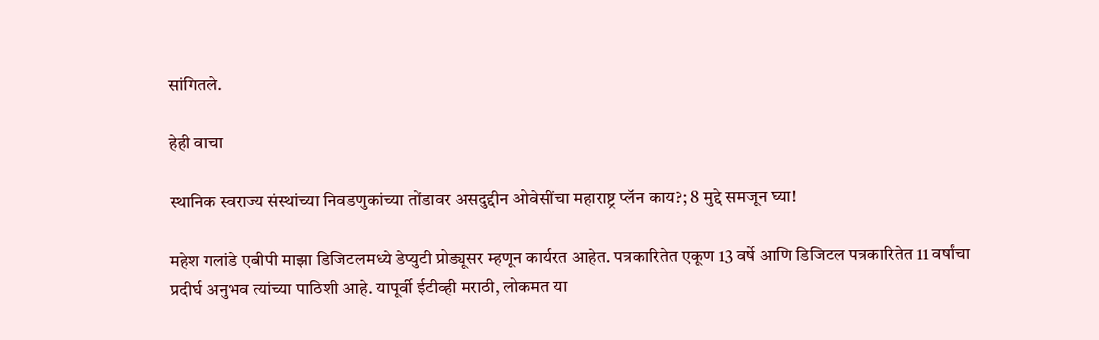सांगितले.

हेही वाचा

स्थानिक स्वराज्य संस्थांच्या निवडणुकांच्या तोंडावर असदुद्दीन ओवेसींचा महाराष्ट्र प्लॅन काय?; 8 मुद्दे समजून घ्या!

महेश गलांडे एबीपी माझा डिजिटलमध्ये डेप्युटी प्रोड्यूसर म्हणून कार्यरत आहेत. पत्रकारितेत एकूण 13 वर्षे आणि डिजिटल पत्रकारितेत 11 वर्षांचा प्रदीर्घ अनुभव त्यांच्या पाठिशी आहे. यापूर्वी ईटीव्ही मराठी, लोकमत या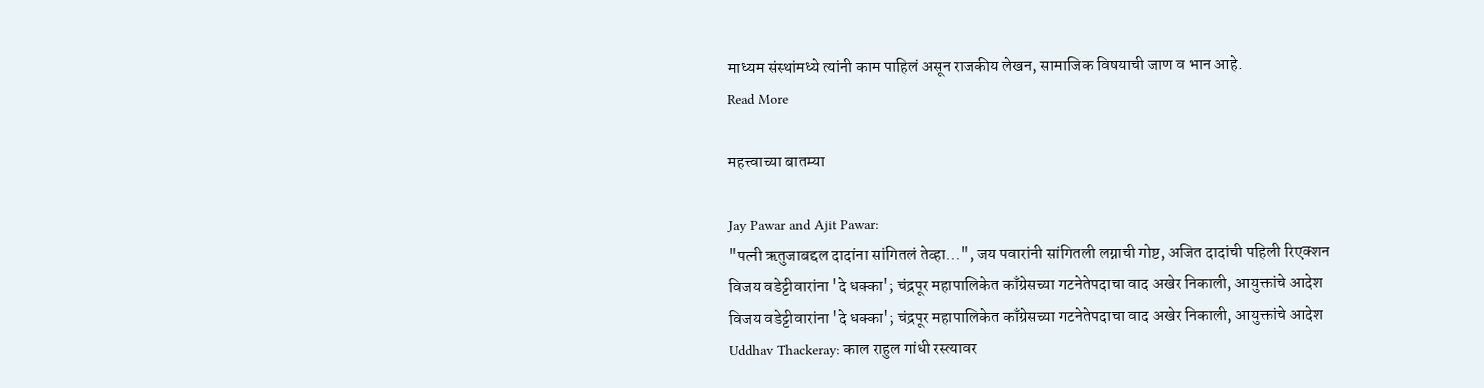माध्यम संस्थांमध्ये त्यांनी काम पाहिलं असून राजकीय लेखन, सामाजिक विषयाची जाण व भान आहे.
Read More

महत्त्वाच्या बातम्या

Jay Pawar and Ajit Pawar:
"पत्नी ऋतुजाबद्दल दादांना सांगितलं तेव्हा...", जय पवारांनी सांगितली लग्नाची गोष्ट, अजित दादांची पहिली रिएक्शन
विजय वडेट्टीवारांना 'दे धक्का'; चंद्रपूर महापालिकेत काँग्रेसच्या गटनेतेपदाचा वाद अखेर निकाली, आयुक्तांचे आदेश
विजय वडेट्टीवारांना 'दे धक्का'; चंद्रपूर महापालिकेत काँग्रेसच्या गटनेतेपदाचा वाद अखेर निकाली, आयुक्तांचे आदेश
Uddhav Thackeray: काल राहुल गांधी रस्त्यावर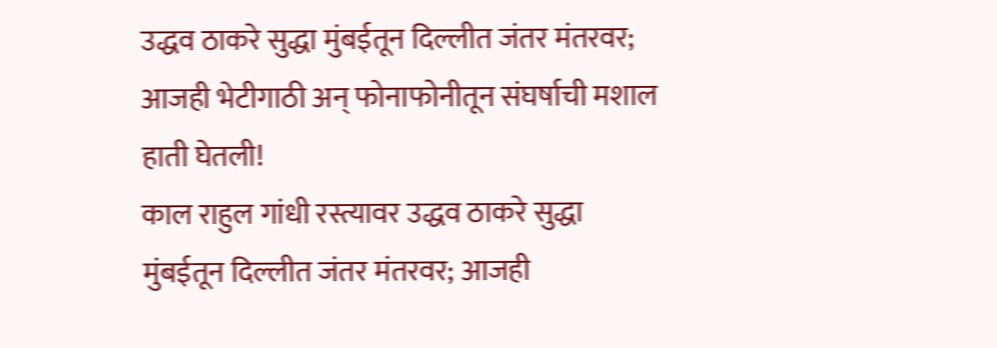उद्धव ठाकरे सुद्धा मुंबईतून दिल्लीत जंतर मंतरवर; आजही भेटीगाठी अन् फोनाफोनीतून संघर्षाची मशाल हाती घेतली!
काल राहुल गांधी रस्त्यावर उद्धव ठाकरे सुद्धा मुंबईतून दिल्लीत जंतर मंतरवर; आजही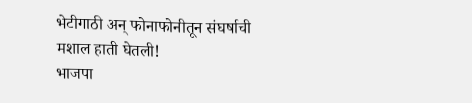भेटीगाठी अन् फोनाफोनीतून संघर्षाची मशाल हाती घेतली!
भाजपा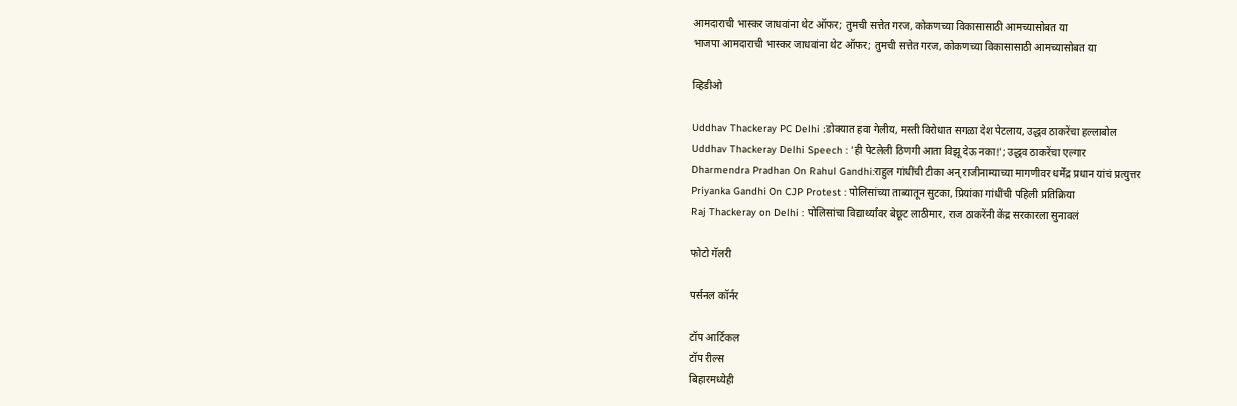आमदाराची भास्कर जाधवांना थेट ऑफर; तुमची सत्तेत गरज, कोकणच्या विकासासाठी आमच्यासोबत या
भाजपा आमदाराची भास्कर जाधवांना थेट ऑफर; तुमची सत्तेत गरज, कोकणच्या विकासासाठी आमच्यासोबत या

व्हिडीओ

Uddhav Thackeray PC Delhi :डोक्यात हवा गेलीय, मस्ती विरोधात सगळा देश पेटलाय, उद्धव ठाकरेंचा हल्लाबोल
Uddhav Thackeray Delhi Speech : 'ही पेटलेली ठिणगी आता विझू देऊ नका!'; उद्धव ठाकरेंचा एल्गार
Dharmendra Pradhan On Rahul Gandhi:राहुल गांधींची टीका अन् राजीनाम्याच्या मागणीवर धर्मेंद्र प्रधान यांचं प्रत्युत्तर
Priyanka Gandhi On CJP Protest : पोलिसांच्या ताब्यातून सुटका, प्रियांका गांधींची पहिली प्रतिक्रिया
Raj Thackeray on Delhi : पोलिसांचा विद्यार्थ्यांवर बेछूट लाठीमार, राज ठाकरेंनी केंद्र सरकारला सुनावलं

फोटो गॅलरी

पर्सनल कॉर्नर

टॉप आर्टिकल
टॉप रील्स
बिहारमध्येही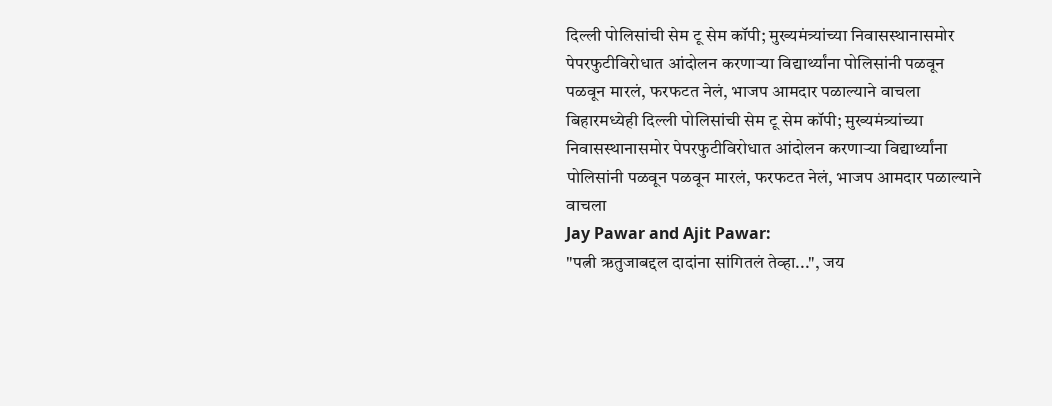दिल्ली पोलिसांची सेम टू सेम कॉपी; मुख्यमंत्र्यांच्या निवासस्थानासमोर पेपरफुटीविरोधात आंदोलन करणाऱ्या विद्यार्थ्यांना पोलिसांनी पळवून पळवून मारलं, फरफटत नेलं, भाजप आमदार पळाल्याने वाचला
बिहारमध्येही दिल्ली पोलिसांची सेम टू सेम कॉपी; मुख्यमंत्र्यांच्या निवासस्थानासमोर पेपरफुटीविरोधात आंदोलन करणाऱ्या विद्यार्थ्यांना पोलिसांनी पळवून पळवून मारलं, फरफटत नेलं, भाजप आमदार पळाल्याने वाचला
Jay Pawar and Ajit Pawar:
"पत्नी ऋतुजाबद्दल दादांना सांगितलं तेव्हा...", जय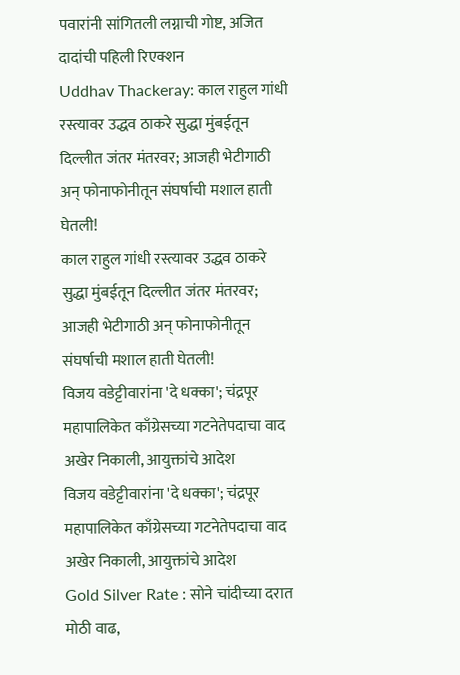पवारांनी सांगितली लग्नाची गोष्ट, अजित दादांची पहिली रिएक्शन
Uddhav Thackeray: काल राहुल गांधी रस्त्यावर उद्धव ठाकरे सुद्धा मुंबईतून दिल्लीत जंतर मंतरवर; आजही भेटीगाठी अन् फोनाफोनीतून संघर्षाची मशाल हाती घेतली!
काल राहुल गांधी रस्त्यावर उद्धव ठाकरे सुद्धा मुंबईतून दिल्लीत जंतर मंतरवर; आजही भेटीगाठी अन् फोनाफोनीतून संघर्षाची मशाल हाती घेतली!
विजय वडेट्टीवारांना 'दे धक्का'; चंद्रपूर महापालिकेत काँग्रेसच्या गटनेतेपदाचा वाद अखेर निकाली, आयुक्तांचे आदेश
विजय वडेट्टीवारांना 'दे धक्का'; चंद्रपूर महापालिकेत काँग्रेसच्या गटनेतेपदाचा वाद अखेर निकाली, आयुक्तांचे आदेश
Gold Silver Rate : सोने चांदीच्या दरात मोठी वाढ,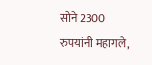सोने 2300 रुपयांनी महागले,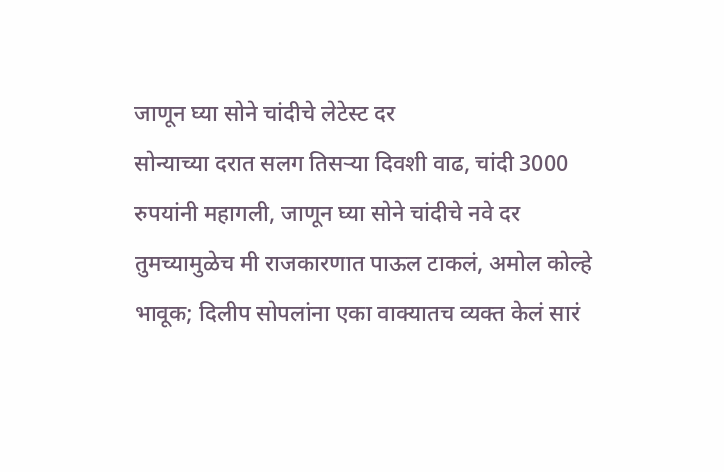जाणून घ्या सोने चांदीचे लेटेस्ट दर
सोन्याच्या दरात सलग तिसऱ्या दिवशी वाढ, चांदी 3000 रुपयांनी महागली, जाणून घ्या सोने चांदीचे नवे दर
तुमच्यामुळेच मी राजकारणात पाऊल टाकलं, अमोल कोल्हे भावूक; दिलीप सोपलांना एका वाक्यातच व्यक्त केलं सारं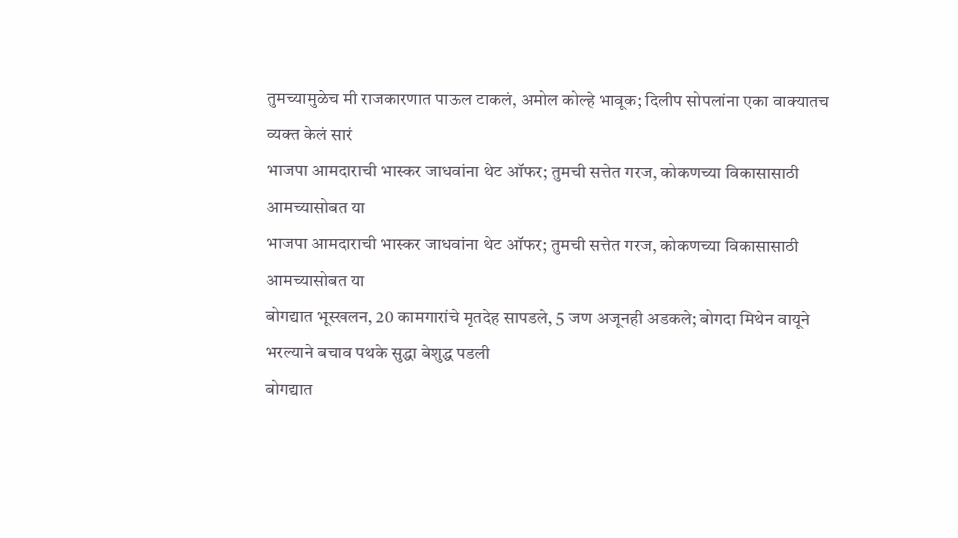तुमच्यामुळेच मी राजकारणात पाऊल टाकलं, अमोल कोल्हे भावूक; दिलीप सोपलांना एका वाक्यातच व्यक्त केलं सारं
भाजपा आमदाराची भास्कर जाधवांना थेट ऑफर; तुमची सत्तेत गरज, कोकणच्या विकासासाठी आमच्यासोबत या
भाजपा आमदाराची भास्कर जाधवांना थेट ऑफर; तुमची सत्तेत गरज, कोकणच्या विकासासाठी आमच्यासोबत या
बोगद्यात भूस्खलन, 20 कामगारांचे मृतदेह सापडले, 5 जण अजूनही अडकले; बोगदा मिथेन वायूने भरल्याने बचाव पथके सुद्धा बेशुद्ध पडली
बोगद्यात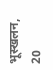भूस्खलन, 20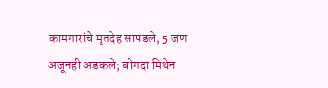कामगारांचे मृतदेह सापडले, 5 जण अजूनही अडकले; बोगदा मिथेन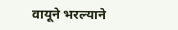वायूने भरल्याने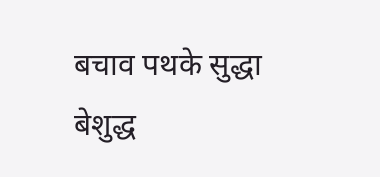बचाव पथके सुद्धा बेशुद्ध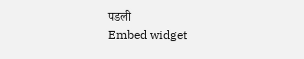पडली
Embed widget